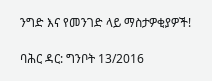ንግድ እና የመንገድ ላይ ማስታዎቂያዎች!

ባሕር ዳር: ግንቦት 13/2016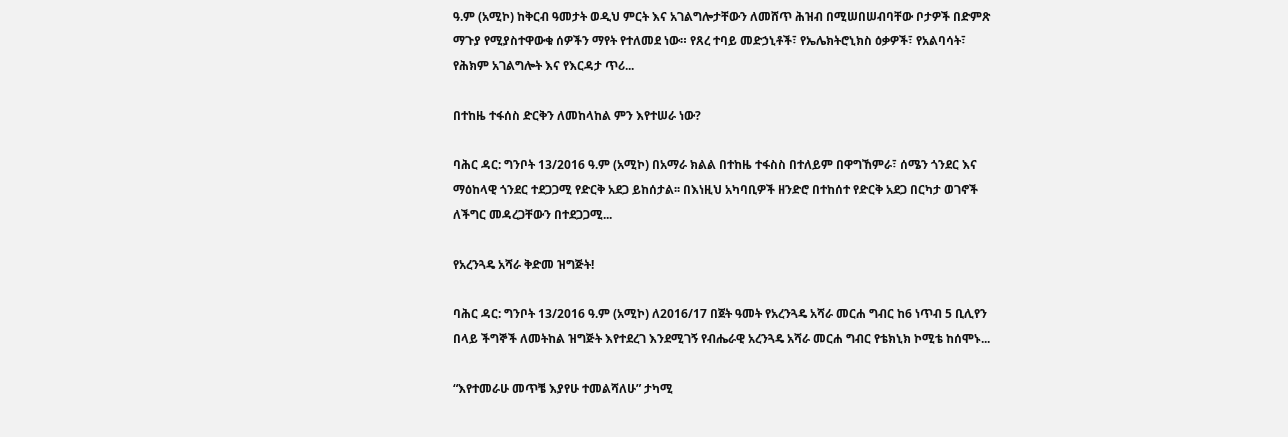ዓ.ም (አሚኮ) ከቅርብ ዓመታት ወዲህ ምርት እና አገልግሎታቸውን ለመሸጥ ሕዝብ በሚሠበሠብባቸው ቦታዎች በድምጽ ማጉያ የሚያስተዋውቁ ሰዎችን ማየት የተለመደ ነው። የጸረ ተባይ መድኃኒቶች፣ የኤሌክትሮኒክስ ዕቃዎች፣ የአልባሳት፣ የሕክም አገልግሎት እና የእርዳታ ጥሪ...

በተከዜ ተፋሰስ ድርቅን ለመከላከል ምን እየተሠራ ነው?

ባሕር ዳር: ግንቦት 13/2016 ዓ.ም (አሚኮ) በአማራ ክልል በተከዜ ተፋስስ በተለይም በዋግኸምራ፣ ሰሜን ጎንደር እና ማዕከላዊ ጎንደር ተደጋጋሚ የድርቅ አደጋ ይከሰታል፡፡ በእነዚህ አካባቢዎች ዘንድሮ በተከሰተ የድርቅ አደጋ በርካታ ወገኖች ለችግር መዳረጋቸውን በተደጋጋሚ...

የአረንጓዴ አሻራ ቅድመ ዝግጅት!

ባሕር ዳር: ግንቦት 13/2016 ዓ.ም (አሚኮ) ለ2016/17 በጀት ዓመት የአረንጓዴ አሻራ መርሐ ግብር ከ6 ነጥብ 5 ቢሊየን በላይ ችግኞች ለመትከል ዝግጅት እየተደረገ እንደሚገኝ የብሔራዊ አረንጓዴ አሻራ መርሐ ግብር የቴክኒክ ኮሚቴ ከሰሞኑ...

“እየተመራሁ መጥቼ እያየሁ ተመልሻለሁ” ታካሚ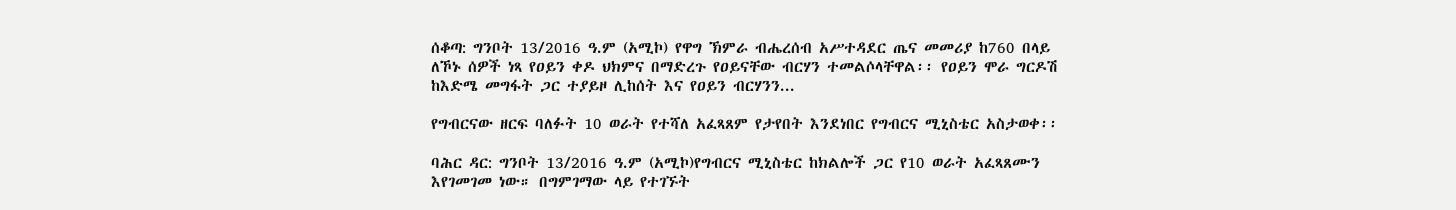ሰቆጣ: ግንቦት 13/2016 ዓ.ም (አሚኮ) የዋግ ኽምራ ብሔረሰብ አሥተዳደር ጤና መመሪያ ከ760 በላይ ለኾኑ ሰዎች ነጻ የዐይን ቀዶ ህክምና በማድረጉ የዐይናቸው ብርሃን ተመልሶላቸዋል፡፡ የዐይን ሞራ ግርዶሽ ከእድሜ መግፋት ጋር ተያይዞ ሊከሰት እና የዐይን ብርሃንን...

የግብርናው ዘርፍ ባለፉት 10 ወራት የተሻለ አፈጻጸም የታየበት እንደነበር የግብርና ሚኒስቴር አስታወቀ፡፡

ባሕር ዳር: ግንቦት 13/2016 ዓ.ም (አሚኮ)የግብርና ሚኒስቴር ከክልሎች ጋር የ10 ወራት አፈጻጸሙን እየገመገመ ነው። በግምገማው ላይ የተገኙት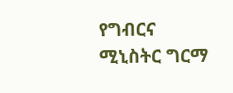የግብርና ሚኒስትር ግርማ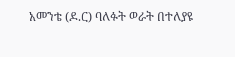አመንቴ (ዶ.ር) ባለፉት ወራት በተለያዩ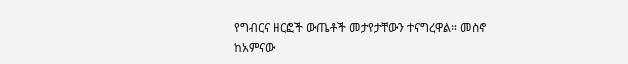የግብርና ዘርፎች ውጤቶች መታየታቸውን ተናግረዋል። መስኖ ከአምናው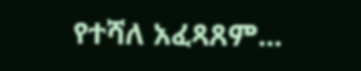የተሻለ አፈጻጸም...